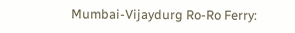Mumbai-Vijaydurg Ro-Ro Ferry: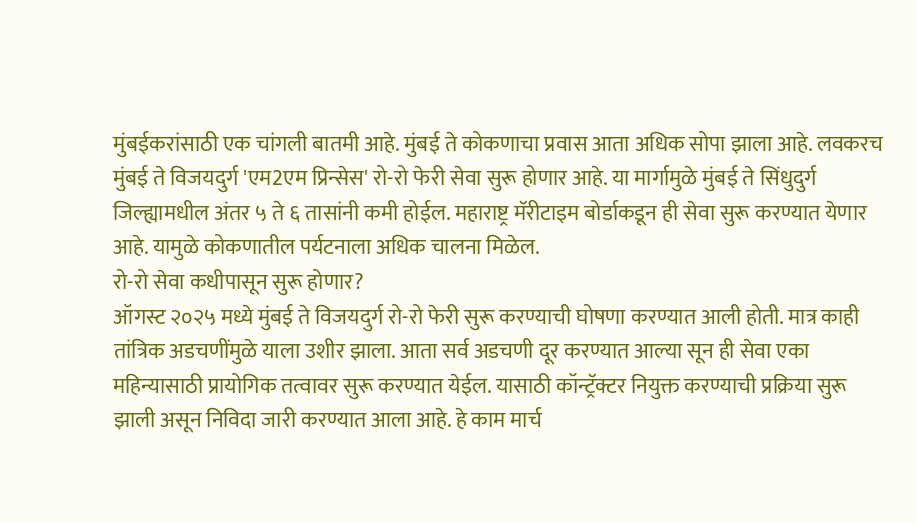मुंबईकरांसाठी एक चांगली बातमी आहे. मुंबई ते कोकणाचा प्रवास आता अधिक सोपा झाला आहे. लवकरच मुंबई ते विजयदुर्ग 'एम2एम प्रिन्सेस' रो-रो फेरी सेवा सुरू होणार आहे. या मार्गामुळे मुंबई ते सिंधुदुर्ग जिल्ह्यामधील अंतर ५ ते ६ तासांनी कमी होईल. महाराष्ट्र मॅरीटाइम बोर्डाकडून ही सेवा सुरू करण्यात येणार आहे. यामुळे कोकणातील पर्यटनाला अधिक चालना मिळेल.
रो-रो सेवा कधीपासून सुरू होणार?
ऑगस्ट २०२५ मध्ये मुंबई ते विजयदुर्ग रो-रो फेरी सुरू करण्याची घोषणा करण्यात आली होती. मात्र काही तांत्रिक अडचणींमुळे याला उशीर झाला. आता सर्व अडचणी दूर करण्यात आल्या सून ही सेवा एका महिन्यासाठी प्रायोगिक तत्वावर सुरू करण्यात येईल. यासाठी कॉन्ट्रॅक्टर नियुक्त करण्याची प्रक्रिया सुरू झाली असून निविदा जारी करण्यात आला आहे. हे काम मार्च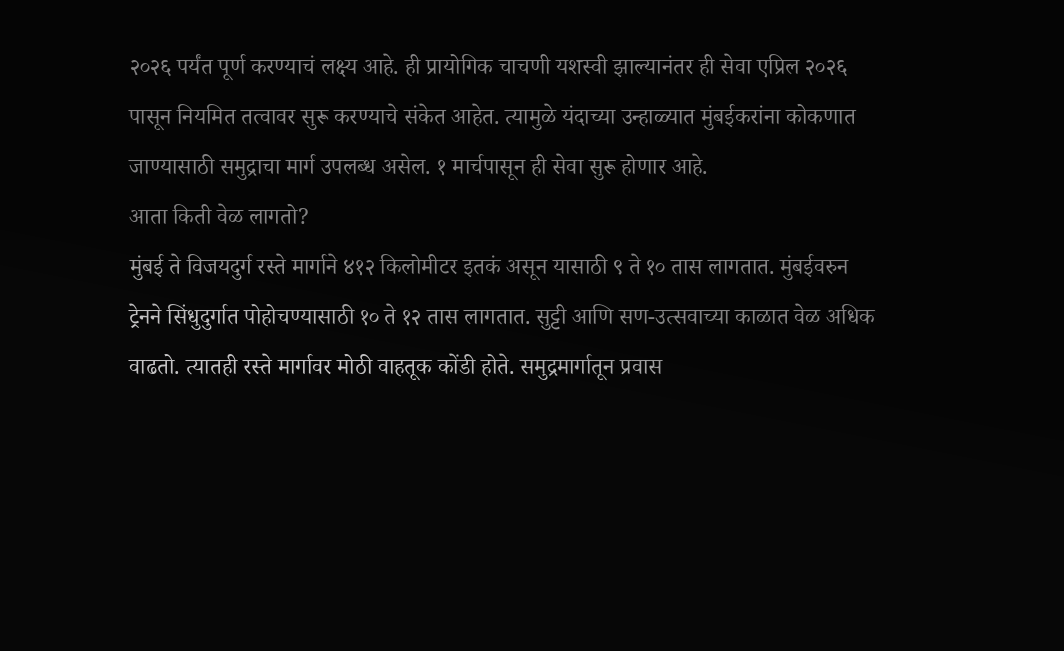२०२६ पर्यंत पूर्ण करण्याचं लक्ष्य आहे. ही प्रायोगिक चाचणी यशस्वी झाल्यानंतर ही सेवा एप्रिल २०२६ पासून नियमित तत्वावर सुरू करण्याचे संकेत आहेत. त्यामुळे यंदाच्या उन्हाळ्यात मुंबईकरांना कोकणात जाण्यासाठी समुद्राचा मार्ग उपलब्ध असेल. १ मार्चपासून ही सेवा सुरू होणार आहे.
आता किती वेळ लागतो?
मुंबई ते विजयदुर्ग रस्ते मार्गाने ४१२ किलोमीटर इतकं असून यासाठी ९ ते १० तास लागतात. मुंबईवरुन ट्रेनने सिंधुदुर्गात पोहोचण्यासाठी १० ते १२ तास लागतात. सुट्टी आणि सण-उत्सवाच्या काळात वेळ अधिक वाढतो. त्यातही रस्ते मार्गावर मोठी वाहतूक कोंडी होते. समुद्रमार्गातून प्रवास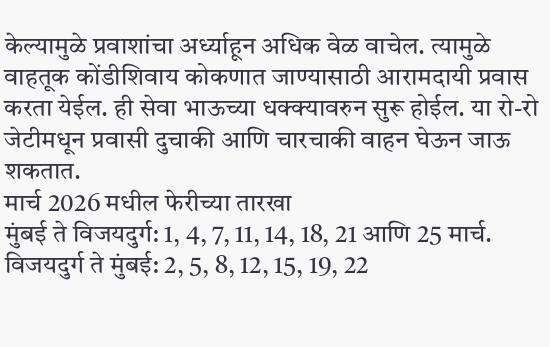केल्यामुळे प्रवाशांचा अर्ध्याहून अधिक वेळ वाचेल. त्यामुळे वाहतूक कोंडीशिवाय कोकणात जाण्यासाठी आरामदायी प्रवास करता येईल. ही सेवा भाऊच्या धक्क्यावरुन सुरू होईल. या रो-रो जेटीमधून प्रवासी दुचाकी आणि चारचाकी वाहन घेऊन जाऊ शकतात.
मार्च 2026 मधील फेरीच्या तारखा
मुंबई ते विजयदुर्ग: 1, 4, 7, 11, 14, 18, 21 आणि 25 मार्च.
विजयदुर्ग ते मुंबई: 2, 5, 8, 12, 15, 19, 22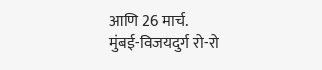आणि 26 मार्च.
मुंबई-विजयदुर्ग रो-रो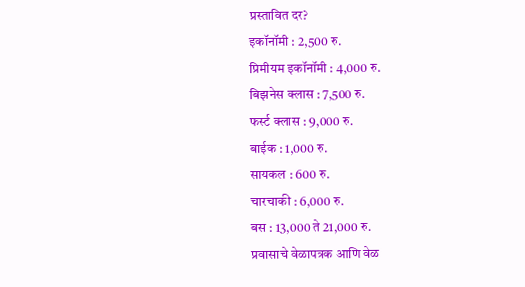प्रस्तावित दर?
इकॉनॉमी : 2,500 रु.
प्रिमीयम इकॉनॉमी : 4,000 रु.
बिझनेस क्लास : 7,500 रु.
फर्स्ट क्लास : 9,000 रु.
बाईक : 1,000 रु.
सायकल : 600 रु.
चारचाकी : 6,000 रु.
बस : 13,000 ते 21,000 रु.
प्रवासाचे वेळापत्रक आणि वेळ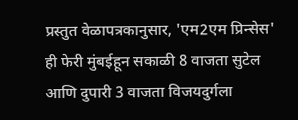प्रस्तुत वेळापत्रकानुसार, 'एम2एम प्रिन्सेस' ही फेरी मुंबईहून सकाळी 8 वाजता सुटेल आणि दुपारी 3 वाजता विजयदुर्गला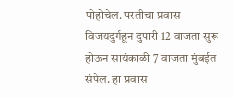पोहोचेल. परतीचा प्रवास विजयदुर्गहून दुपारी 12 वाजता सुरू होऊन सायंकाळी 7 वाजता मुंबईत संपेल. हा प्रवास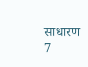साधारण 7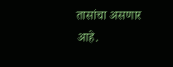तासांचा असणार आहे.